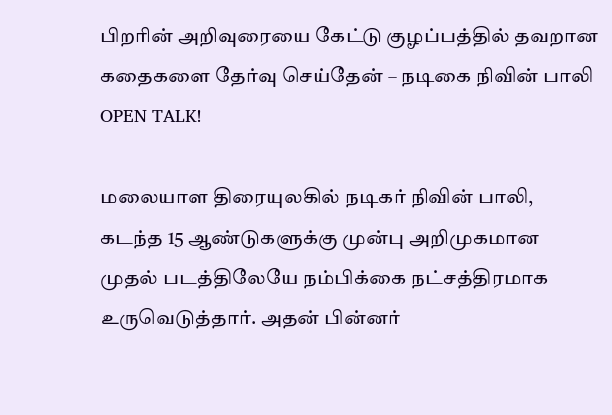பிறரின் அறிவுரையை கேட்டு குழப்பத்தில் தவறான கதைகளை தேர்வு செய்தேன் – நடிகை நிவின் பாலி OPEN TALK!

மலையாள திரையுலகில் நடிகர் நிவின் பாலி, கடந்த 15 ஆண்டுகளுக்கு முன்பு அறிமுகமான முதல் படத்திலேயே நம்பிக்கை நட்சத்திரமாக உருவெடுத்தார். அதன் பின்னர்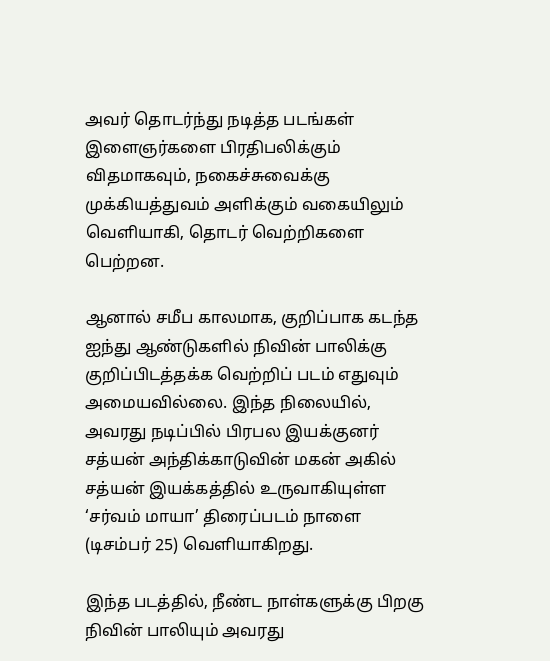அவர் தொடர்ந்து நடித்த படங்கள் இளைஞர்களை பிரதிபலிக்கும் விதமாகவும், நகைச்சுவைக்கு முக்கியத்துவம் அளிக்கும் வகையிலும் வெளியாகி, தொடர் வெற்றிகளை பெற்றன.

ஆனால் சமீப காலமாக, குறிப்பாக கடந்த ஐந்து ஆண்டுகளில் நிவின் பாலிக்கு குறிப்பிடத்தக்க வெற்றிப் படம் எதுவும் அமையவில்லை. இந்த நிலையில், அவரது நடிப்பில் பிரபல இயக்குனர் சத்யன் அந்திக்காடுவின் மகன் அகில் சத்யன் இயக்கத்தில் உருவாகியுள்ள ‘சர்வம் மாயா’ திரைப்படம் நாளை (டிசம்பர் 25) வெளியாகிறது.

இந்த படத்தில், நீண்ட நாள்களுக்கு பிறகு நிவின் பாலியும் அவரது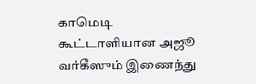காமெடி கூட்டாளியான அஜூ வர்கீஸும் இணைந்து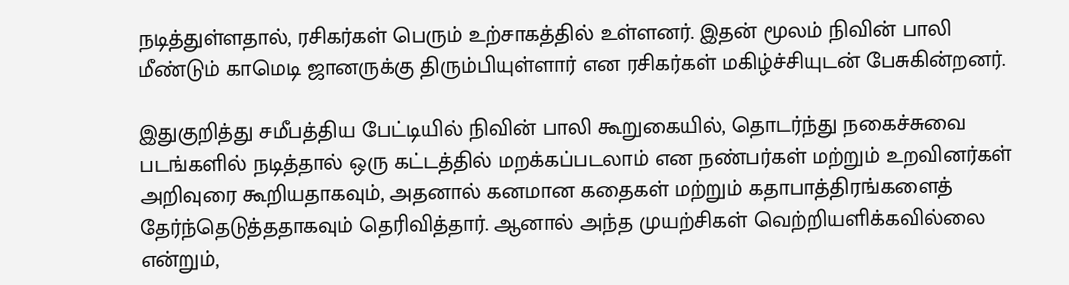நடித்துள்ளதால், ரசிகர்கள் பெரும் உற்சாகத்தில் உள்ளனர். இதன் மூலம் நிவின் பாலி மீண்டும் காமெடி ஜானருக்கு திரும்பியுள்ளார் என ரசிகர்கள் மகிழ்ச்சியுடன் பேசுகின்றனர்.

இதுகுறித்து சமீபத்திய பேட்டியில் நிவின் பாலி கூறுகையில், தொடர்ந்து நகைச்சுவை படங்களில் நடித்தால் ஒரு கட்டத்தில் மறக்கப்படலாம் என நண்பர்கள் மற்றும் உறவினர்கள் அறிவுரை கூறியதாகவும், அதனால் கனமான கதைகள் மற்றும் கதாபாத்திரங்களைத் தேர்ந்தெடுத்ததாகவும் தெரிவித்தார். ஆனால் அந்த முயற்சிகள் வெற்றியளிக்கவில்லை என்றும்,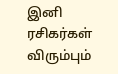இனி ரசிகர்கள் விரும்பும்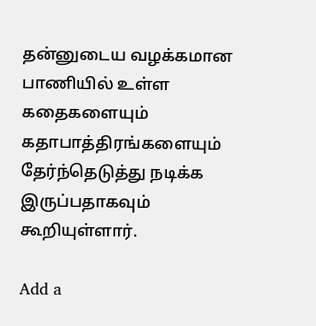தன்னுடைய வழக்கமான பாணியில் உள்ள கதைகளையும் கதாபாத்திரங்களையும் தேர்ந்தெடுத்து நடிக்க இருப்பதாகவும் கூறியுள்ளார்.

Add a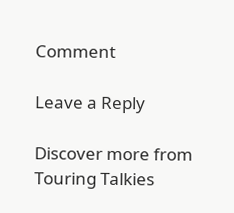Comment

Leave a Reply

Discover more from Touring Talkies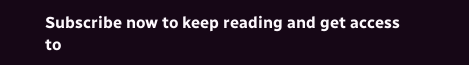Subscribe now to keep reading and get access to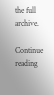the full archive.

Continue reading